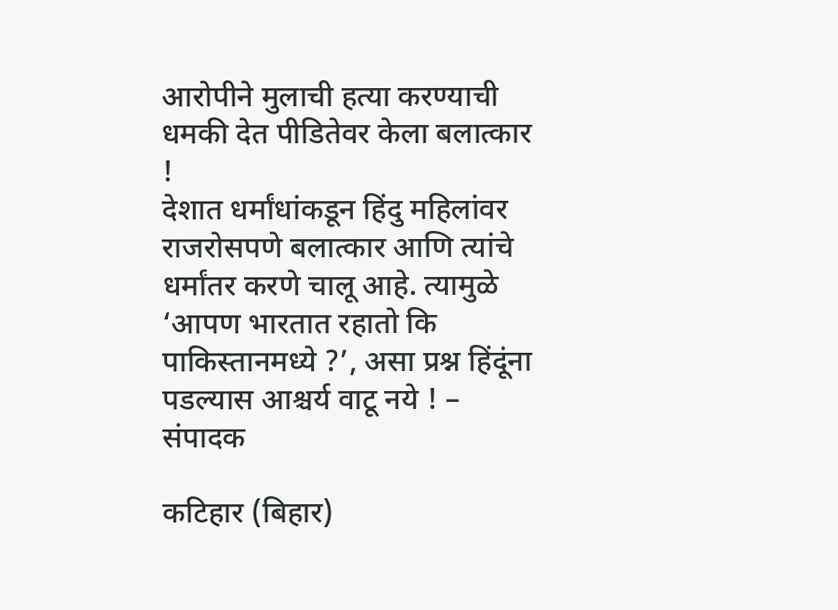आरोपीने मुलाची हत्या करण्याची धमकी देत पीडितेवर केला बलात्कार !
देशात धर्मांधांकडून हिंदु महिलांवर राजरोसपणे बलात्कार आणि त्यांचे धर्मांतर करणे चालू आहे. त्यामुळे ‘आपण भारतात रहातो कि पाकिस्तानमध्ये ?’, असा प्रश्न हिंदूंना पडल्यास आश्चर्य वाटू नये ! – संपादक

कटिहार (बिहार)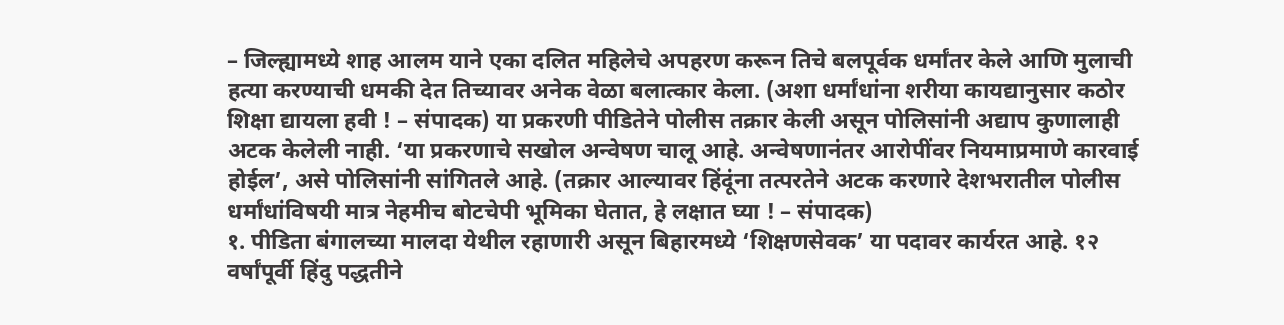– जिल्ह्यामध्ये शाह आलम याने एका दलित महिलेचे अपहरण करून तिचे बलपूर्वक धर्मांतर केले आणि मुलाची हत्या करण्याची धमकी देत तिच्यावर अनेक वेळा बलात्कार केला. (अशा धर्मांधांना शरीया कायद्यानुसार कठोर शिक्षा द्यायला हवी ! – संपादक) या प्रकरणी पीडितेने पोलीस तक्रार केली असून पोलिसांनी अद्याप कुणालाही अटक केलेली नाही. ‘या प्रकरणाचे सखोल अन्वेषण चालू आहे. अन्वेषणानंतर आरोपींवर नियमाप्रमाणे कारवाई होईल’, असे पोलिसांनी सांगितले आहे. (तक्रार आल्यावर हिंदूंना तत्परतेने अटक करणारे देशभरातील पोलीस धर्मांधांविषयी मात्र नेहमीच बोटचेपी भूमिका घेतात, हे लक्षात घ्या ! – संपादक)
१. पीडिता बंगालच्या मालदा येथील रहाणारी असून बिहारमध्ये ‘शिक्षणसेवक’ या पदावर कार्यरत आहे. १२ वर्षांपूर्वी हिंदु पद्धतीने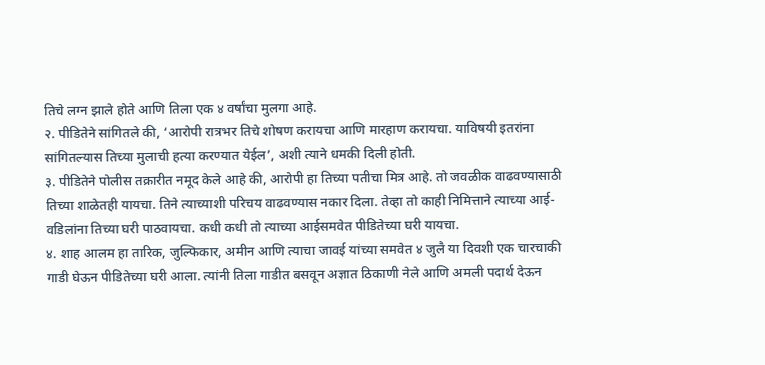तिचे लग्न झाले होते आणि तिला एक ४ वर्षांचा मुलगा आहे.
२. पीडितेने सांगितले की, ‘आरोपी रात्रभर तिचे शोषण करायचा आणि मारहाण करायचा. याविषयी इतरांना सांगितल्यास तिच्या मुलाची हत्या करण्यात येईल’, अशी त्याने धमकी दिली होती.
३. पीडितेने पोलीस तक्रारीत नमूद केले आहे की, आरोपी हा तिच्या पतीचा मित्र आहे. तो जवळीक वाढवण्यासाठी तिच्या शाळेतही यायचा. तिने त्याच्याशी परिचय वाढवण्यास नकार दिला. तेव्हा तो काही निमित्ताने त्याच्या आई-वडिलांना तिच्या घरी पाठवायचा. कधी कधी तो त्याच्या आईसमवेत पीडितेच्या घरी यायचा.
४. शाह आलम हा तारिक, जुल्फिकार, अमीन आणि त्याचा जावई यांच्या समवेत ४ जुलै या दिवशी एक चारचाकी गाडी घेऊन पीडितेच्या घरी आला. त्यांनी तिला गाडीत बसवून अज्ञात ठिकाणी नेले आणि अमली पदार्थ देऊन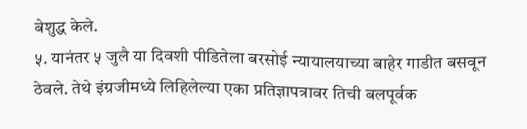बेशुद्ध केले.
५. यानंतर ५ जुलै या दिवशी पीडितेला बरसोई न्यायालयाच्या बाहेर गाडीत बसवून ठेवले. तेथे इंग्रजीमध्ये लिहिलेल्या एका प्रतिज्ञापत्रावर तिची बलपूर्वक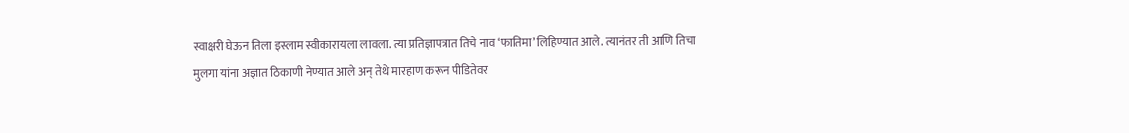स्वाक्षरी घेऊन तिला इस्लाम स्वीकारायला लावला. त्या प्रतिज्ञापत्रात तिचे नाव ‘फातिमा’ लिहिण्यात आले. त्यानंतर ती आणि तिचा मुलगा यांना अज्ञात ठिकाणी नेण्यात आले अन् तेथे मारहाण करून पीडितेवर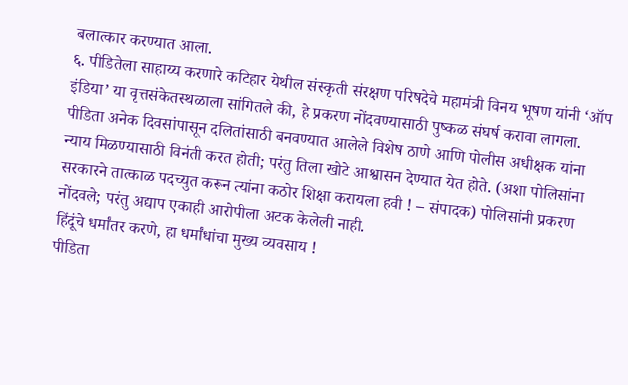बलात्कार करण्यात आला.
६. पीडितेला साहाय्य करणारे कटिहार येथील संस्कृती संरक्षण परिषदेचे महामंत्री विनय भूषण यांनी ‘ऑप इंडिया’ या वृत्तसंकेतस्थळाला सांगितले की, हे प्रकरण नोंदवण्यासाठी पुष्कळ संघर्ष करावा लागला. पीडिता अनेक दिवसांपासून दलितांसाठी बनवण्यात आलेले विशेष ठाणे आणि पोलीस अधीक्षक यांना न्याय मिळण्यासाठी विनंती करत होती; परंतु तिला खोटे आश्वासन देण्यात येत होते. (अशा पोलिसांना सरकारने तात्काळ पदच्युत करून त्यांना कठोर शिक्षा करायला हवी ! – संपादक) पोलिसांनी प्रकरण नोंदवले; परंतु अद्याप एकाही आरोपीला अटक केलेली नाही.
हिंदूंचे धर्मांतर करणे, हा धर्मांधांचा मुख्य व्यवसाय !
पीडिता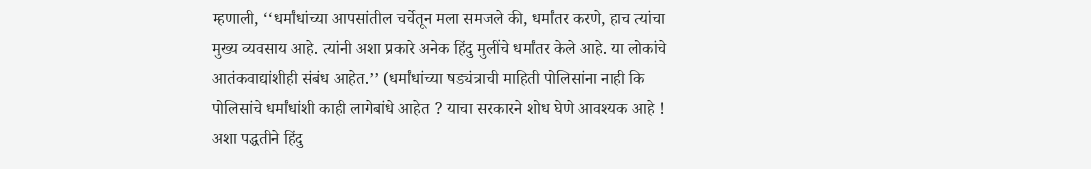म्हणाली, ‘‘धर्मांधांच्या आपसांतील चर्चेतून मला समजले की, धर्मांतर करणे, हाच त्यांचा मुख्य व्यवसाय आहे. त्यांनी अशा प्रकारे अनेक हिंदु मुलींचे धर्मांतर केले आहे. या लोकांचे आतंकवाद्यांशीही संबंध आहेत.’’ (धर्मांधांच्या षड्यंत्राची माहिती पोलिसांना नाही कि पोलिसांचे धर्मांधांशी काही लागेबांधे आहेत ? याचा सरकारने शोध घेणे आवश्यक आहे ! अशा पद्धतीने हिंदु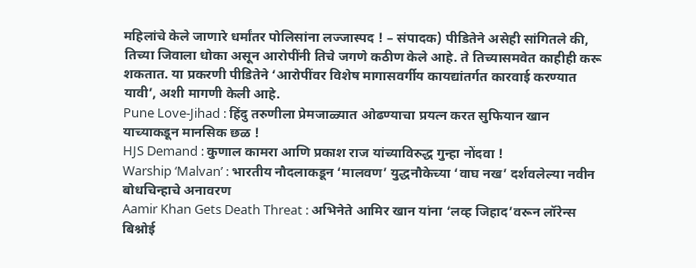महिलांचे केले जाणारे धर्मांतर पोलिसांना लज्जास्पद ! – संपादक) पीडितेने असेही सांगितले की, तिच्या जिवाला धोका असून आरोपींनी तिचे जगणे कठीण केले आहे. ते तिच्यासमवेत काहीही करू शकतात. या प्रकरणी पीडितेने ‘आरोपींवर विशेष मागासवर्गीय कायद्यांतर्गत कारवाई करण्यात यावी’, अशी मागणी केली आहे.
Pune Love-Jihad : हिंदु तरुणीला प्रेमजाळ्यात ओढण्याचा प्रयत्न करत सुफियान खान याच्याकडून मानसिक छळ !
HJS Demand : कुणाल कामरा आणि प्रकाश राज यांच्याविरुद्ध गुन्हा नोंदवा !
Warship ‘Malvan’ : भारतीय नौदलाकडून ‘मालवण’ युद्धनौकेच्या ‘वाघ नख’ दर्शवलेल्या नवीन बोधचिन्हाचे अनावरण
Aamir Khan Gets Death Threat : अभिनेते आमिर खान यांना ‘लव्ह जिहाद’वरून लॉरेन्स बिश्नोई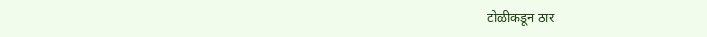टोळीकडून ठार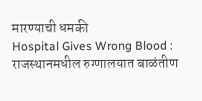मारण्याची धमकी
Hospital Gives Wrong Blood : राजस्थानमधील रुग्णालयात बाळंतीण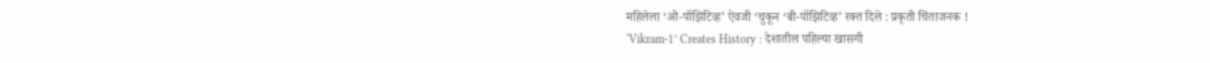महिलेला ‘ओ-पॉझिटिव्ह’ ऐवजी ‘चुकून ‘बी-पॉझिटिव्ह’ रक्त दिले : प्रकृती चिंताजनक !
‘Vikram-1’ Creates History : देशातील पहिल्या खासगी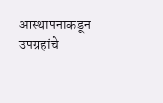आस्थापनाकडून उपग्रहांचे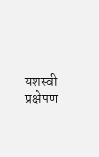यशस्वी प्रक्षेपण